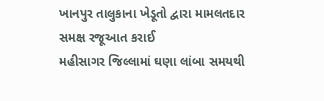ખાનપુર તાલુકાના ખેડૂતો દ્વારા મામલતદાર સમક્ષ રજૂઆત કરાઈ
મહીસાગર જિલ્લામાં ઘણા લાંબા સમયથી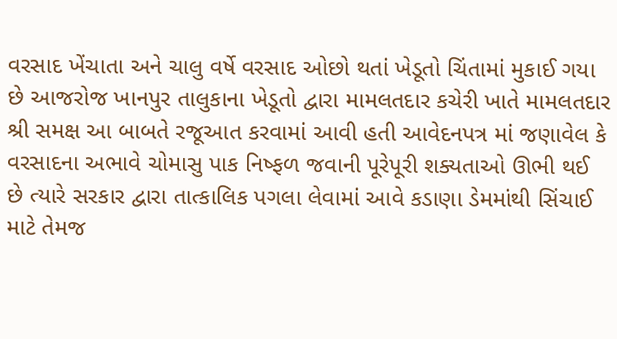વરસાદ ખેંચાતા અને ચાલુ વર્ષે વરસાદ ઓછો થતાં ખેડૂતો ચિંતામાં મુકાઈ ગયા છે આજરોજ ખાનપુર તાલુકાના ખેડૂતો દ્વારા મામલતદાર કચેરી ખાતે મામલતદાર શ્રી સમક્ષ આ બાબતે રજૂઆત કરવામાં આવી હતી આવેદનપત્ર માં જણાવેલ કે વરસાદના અભાવે ચોમાસુ પાક નિષ્ફળ જવાની પૂરેપૂરી શક્યતાઓ ઊભી થઈ છે ત્યારે સરકાર દ્વારા તાત્કાલિક પગલા લેવામાં આવે કડાણા ડેમમાંથી સિંચાઈ માટે તેમજ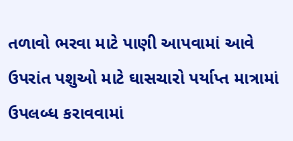તળાવો ભરવા માટે પાણી આપવામાં આવે ઉપરાંત પશુઓ માટે ઘાસચારો પર્યાપ્ત માત્રામાં ઉપલબ્ધ કરાવવામાં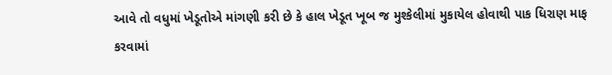આવે તો વધુમાં ખેડૂતોએ માંગણી કરી છે કે હાલ ખેડૂત ખૂબ જ મુશ્કેલીમાં મુકાયેલ હોવાથી પાક ધિરાણ માફ કરવામાં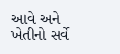આવે અને ખેતીનો સર્વે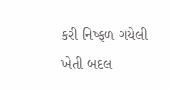કરી નિષ્ફળ ગયેલી ખેતી બદલ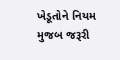ખેડૂતોને નિયમ મુજબ જરૂરી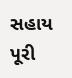સહાય પૂરી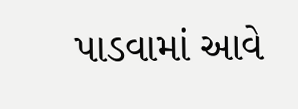પાડવામાં આવે